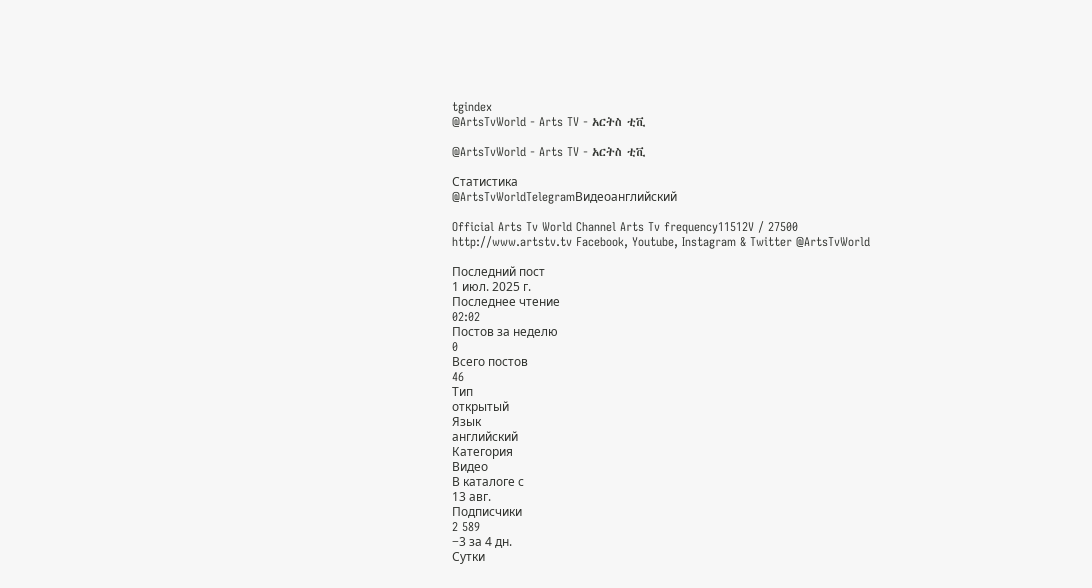tgindex
@ArtsTvWorld - Arts TV - አርትስ ቲቪ

@ArtsTvWorld - Arts TV - አርትስ ቲቪ

Статистика
@ArtsTvWorldTelegramВидеоанглийский

Official Arts Tv World Channel Arts Tv frequency11512V / 27500 http://www.artstv.tv Facebook, Youtube, Instagram & Twitter @ArtsTvWorld

Последний пост
1 июл. 2025 г.
Последнее чтение
02:02
Постов за неделю
0
Всего постов
46
Тип
открытый
Язык
английский
Категория
Видео
В каталоге с
13 авг.
Подписчики
2 589
−3 за 4 дн.
Сутки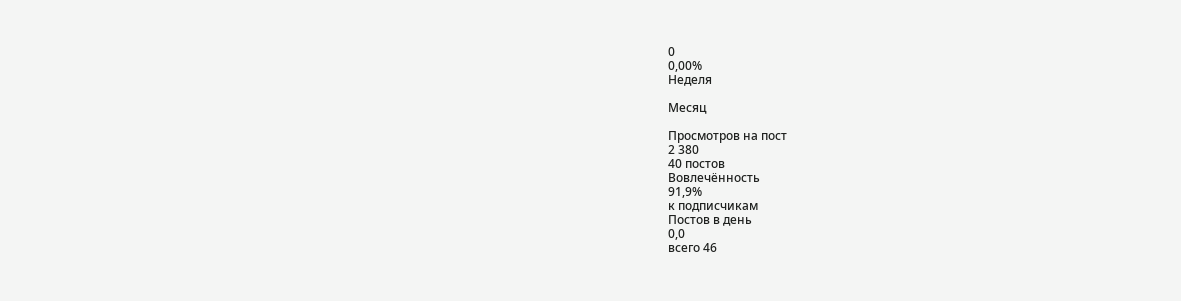0
0,00%
Неделя

Месяц

Просмотров на пост
2 380
40 постов
Вовлечённость
91,9%
к подписчикам
Постов в день
0,0
всего 46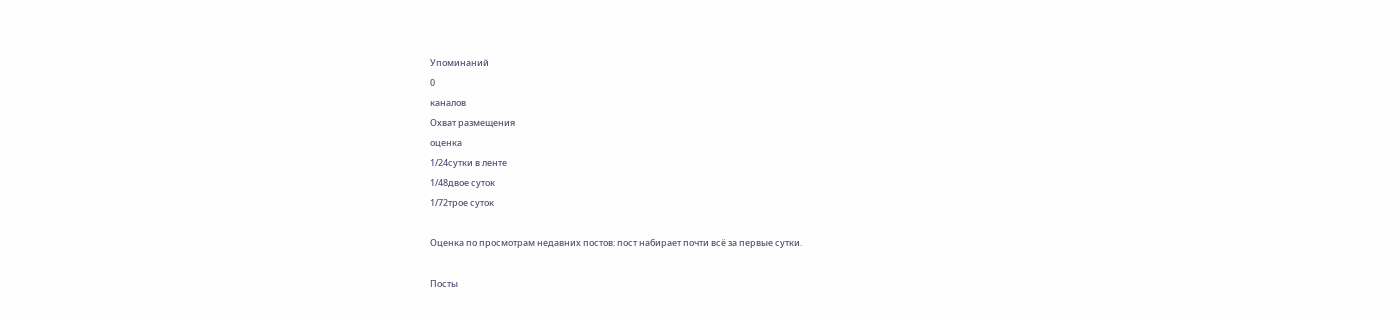Упоминаний
0
каналов
Охват размещения
оценка
1/24сутки в ленте
1/48двое суток
1/72трое суток

Оценка по просмотрам недавних постов: пост набирает почти всё за первые сутки.

Посты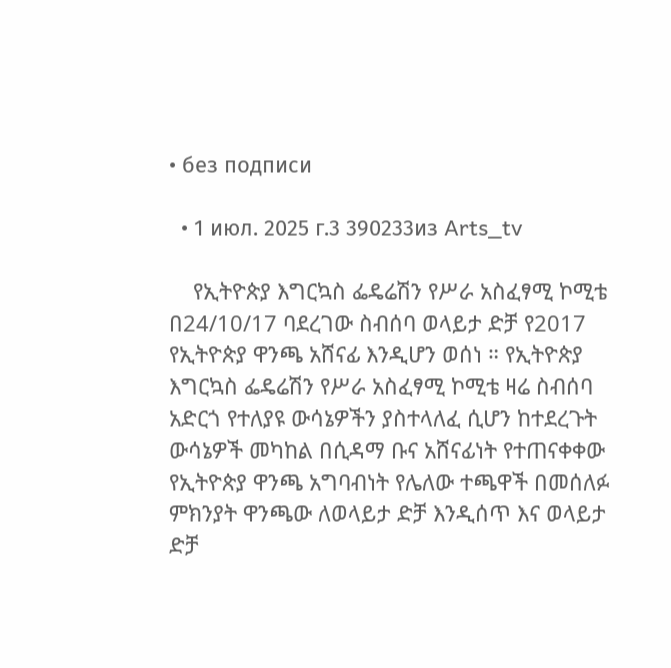• без подписи

  • 1 июл. 2025 г.3 390233из Arts_tv

    የኢትዮጵያ እግርኳስ ፌዴሬሽን የሥራ አስፈፃሚ ኮሚቴ በ24/10/17 ባደረገው ስብሰባ ወላይታ ድቻ የ2017 የኢትዮጵያ ዋንጫ አሸናፊ እንዲሆን ወሰነ ። የኢትዮጵያ እግርኳስ ፌዴሬሽን የሥራ አስፈፃሚ ኮሚቴ ዛሬ ስብሰባ አድርጎ የተለያዩ ውሳኔዎችን ያስተላለፈ ሲሆን ከተደረጉት ውሳኔዎች መካከል በሲዳማ ቡና አሸናፊነት የተጠናቀቀው የኢትዮጵያ ዋንጫ አግባብነት የሌለው ተጫዋች በመሰለፉ ምክንያት ዋንጫው ለወላይታ ድቻ እንዲሰጥ እና ወላይታ ድቻ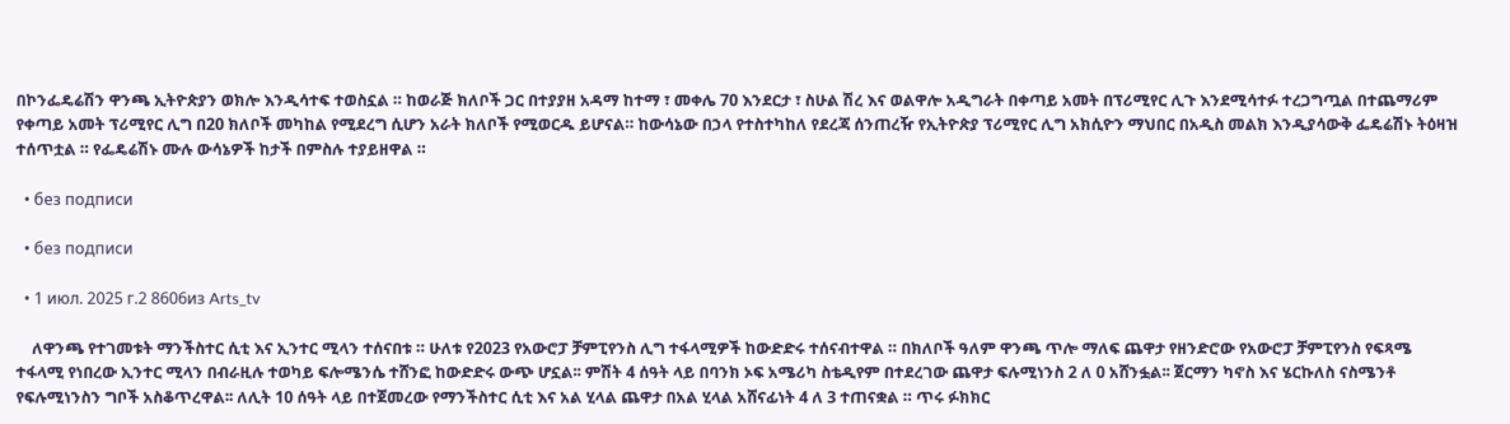በኮንፌዴሬሽን ዋንጫ ኢትዮጵያን ወክሎ እንዲሳተፍ ተወስኗል ። ከወራጅ ክለቦች ጋር በተያያዘ አዳማ ከተማ ፣ መቀሌ 70 እንደርታ ፣ ስሁል ሽረ እና ወልዋሎ አዲግራት በቀጣይ አመት በፕሪሚየር ሊጉ እንደሚሳተፉ ተረጋግጧል በተጨማሪም የቀጣይ አመት ፕሪሚየር ሊግ በ20 ክለቦች መካከል የሚደረግ ሲሆን አራት ክለቦች የሚወርዱ ይሆናል። ከውሳኔው በኃላ የተስተካከለ የደረጃ ሰንጠረዥ የኢትዮጵያ ፕሪሚየር ሊግ አክሲዮን ማህበር በአዲስ መልክ እንዲያሳውቅ ፌዴሬሽኑ ትዕዛዝ ተሰጥቷል ። የፌዴሬሽኑ ሙሉ ውሳኔዎች ከታች በምስሉ ተያይዘዋል ።

  • без подписи

  • без подписи

  • 1 июл. 2025 г.2 8606из Arts_tv

    ለዋንጫ የተገመቱት ማንችስተር ሲቲ እና ኢንተር ሚላን ተሰናበቱ ። ሁለቱ የ2023 የአውሮፓ ቻምፒየንስ ሊግ ተፋላሚዎች ከውድድሩ ተሰናብተዋል ። በክለቦች ዓለም ዋንጫ ጥሎ ማለፍ ጨዋታ የዘንድሮው የአውሮፓ ቻምፒየንስ የፍጻሜ ተፋላሚ የነበረው ኢንተር ሚላን በብራዚሉ ተወካይ ፍሎሜንሴ ተሸንፎ ከውድድሩ ውጭ ሆኗል፡፡ ምሽት 4 ሰዓት ላይ በባንክ ኦፍ አሜሪካ ስቴዲየም በተደረገው ጨዋታ ፍሉሚነንስ 2 ለ 0 አሸንፏል፡፡ ጀርማን ካኖስ እና ሄርኩለስ ናስሜንቶ የፍሉሚነንስን ግቦች አስቆጥረዋል፡፡ ለሊት 10 ሰዓት ላይ በተጀመረው የማንችስተር ሲቲ እና አል ሂላል ጨዋታ በአል ሂላል አሸናፊነት 4 ለ 3 ተጠናቋል ። ጥሩ ፉክክር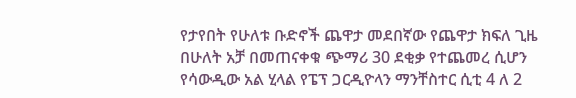የታየበት የሁለቱ ቡድኖች ጨዋታ መደበኛው የጨዋታ ክፍለ ጊዜ በሁለት አቻ በመጠናቀቁ ጭማሪ 30 ደቂቃ የተጨመረ ሲሆን የሳውዲው አል ሂላል የፔፕ ጋርዲዮላን ማንቸስተር ሲቲ 4 ለ 2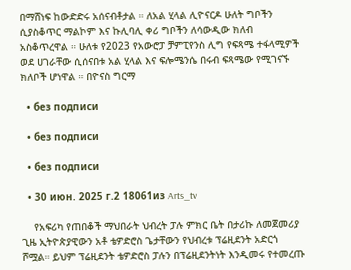በማሸነፍ ከውድድሩ አሰናብቶታል ። ለአል ሂላል ሊዮናርዶ ሁለት ግቦችን ሲያስቆጥር ማልኮም እና ኩሊባሊ ቀሪ ግቦችን ለሳውዲው ክለብ አስቆጥረዋል ። ሁለቱ የ2023 የአውሮፓ ቻምፒየንስ ሊግ የፍጻሜ ተፋላሚዎች ወደ ሀገራቸው ሲሰናበቱ አል ሂላል እና ፍሎሜንሴ በሩብ ፍጻሜው የሚገናኙ ክለቦች ሆነዋል ። በዮናስ ግርማ

  • без подписи

  • без подписи

  • без подписи

  • 30 июн. 2025 г.2 18061из Arts_tv

    የአፍሪካ የጠበቆች ማህበራት ህብረት ፓሉ ምክር ቤት በታሪኩ ለመጀመሪያ ጊዜ ኢትዮጵያዊውን አቶ ቴዎድሮስ ጌታቸውን የህብረቱ ፕሬዚደንት አድርጎ ሾሟል። ይህም ፕሬዚደንት ቴዎድሮስ ፓሉን በፕሬዚደንትነት እንዲመሩ የተመረጡ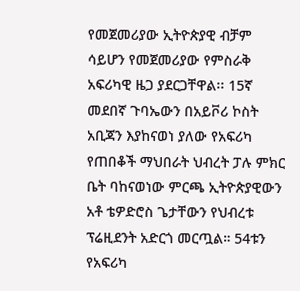የመጀመሪያው ኢትዮጵያዊ ብቻም ሳይሆን የመጀመሪያው የምስራቅ አፍሪካዊ ዜጋ ያደርጋቸዋል፡፡ 15ኛ መደበኛ ጉባኤውን በአይቮሪ ኮስት አቢጃን እያከናወነ ያለው የአፍሪካ የጠበቆች ማህበራት ህብረት ፓሉ ምክር ቤት ባከናወነው ምርጫ ኢትዮጵያዊውን አቶ ቴዎድሮስ ጌታቸውን የህብረቱ ፕሬዚደንት አድርጎ መርጧል። 54ቱን የአፍሪካ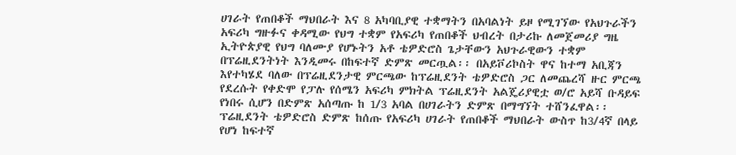ሀገራት የጠበቆች ማህበራት እና 8 አካባቢያዊ ተቋማትን በአባልነት ይዞ የሚገኘው የአህጉራችን አፍሪካ ግዙፉና ቀዳሚው የህግ ተቋም የአፍሪካ የጠበቆች ህብረት በታሪኩ ለመጀመሪያ ግዜ ኢትዮጵያዊ የህግ ባለሙያ የሆኑትን አቶ ቴዎድሮስ ጌታቸውን አህጉራዊውን ተቋም በፕሬዚደንትነት እንዲመሩ በከፍተኛ ድምጽ መርጧል፡፡ በአይቮሪኮስት ዋና ከተማ አቢጃን እየተካሄደ ባለው በፕሬዚደንታዊ ምርጫው ከፕሬዚደንት ቴዎድሮስ ጋር ለመጨረሻ ዙር ምርጫ የደረሱት የቀድሞ የፓሉ የሰሜን አፍሪካ ምክትል ፕሬዚደንት አልጄሪያዊቷ ወ/ሮ አይሻ ቡዳይፍ የነበሩ ሲሆን በድምጽ አሰጣጡ ከ 1/3 አባል በሀገራትን ድምጽ በማግኘት ተሸንፈዋል፡፡ ፕሬዚደንት ቴዎድሮስ ድምጽ ከሰጡ የአፍሪካ ሀገራት የጠበቆች ማህበራት ውስጥ ከ3/4ኛ በላይ የሆነ ከፍተኛ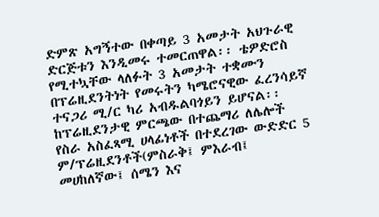ድምጽ አግኝተው በቀጣይ 3 አመታት አህጉራዊ ድርጅቱን እንዲመሩ ተመርጠዋል፡፡ ቴዎድሮስ የሚተኳቸው ላለፉት 3 አመታት ተቋሙን በፕሬዚደንትነት የመሩትን ካሜሮናዊው ፈረንሳይኛ ተናጋሪ ሚ/ር ካሪ አብዱልባጎይን ይሆናል፡፡ ከፕሬዚደንታዊ ምርጫው በተጨማሪ ለሌሎች የስራ አስፈጻሚ ሀላፊነቶች በተደረገው ውድድር 5 ም/ፕሬዚደንቶች(ምስራቅ፤ ምእራብ፤ መሀከለኛው፤ ሰሜን እና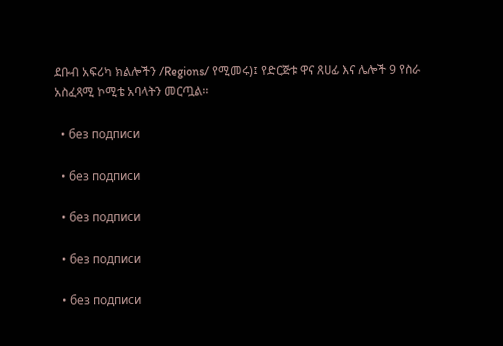ደቡብ አፍሪካ ክልሎችን /Regions/ የሚመሩ)፤ የድርጅቱ ዋና ጸሀፊ እና ሌሎች 9 የስራ አስፈጻሚ ኮሚቴ አባላትን መርጧል፡፡

  • без подписи

  • без подписи

  • без подписи

  • без подписи

  • без подписи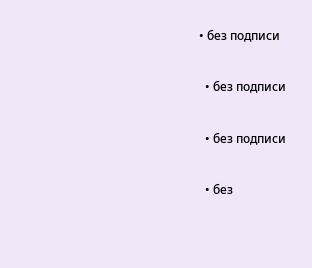• без подписи

  • без подписи

  • без подписи

  • без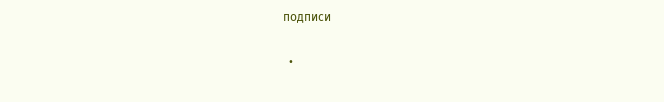подписи

  •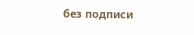без подписи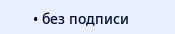• без подписи